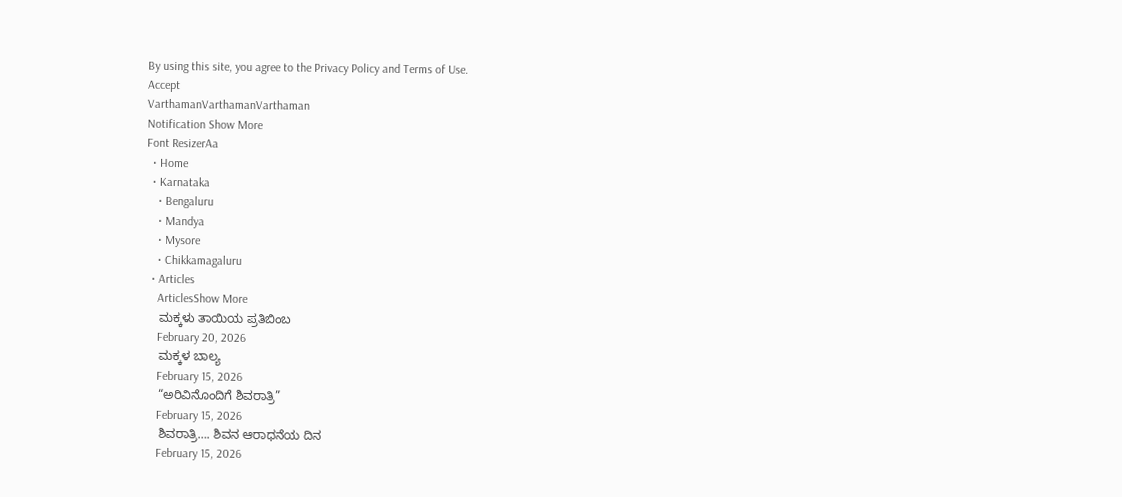By using this site, you agree to the Privacy Policy and Terms of Use.
Accept
VarthamanVarthamanVarthaman
Notification Show More
Font ResizerAa
  • Home
  • Karnataka
    • Bengaluru
    • Mandya
    • Mysore
    • Chikkamagaluru
  • Articles
    ArticlesShow More
    ಮಕ್ಕಳು ತಾಯಿಯ ಪ್ರತಿಬಿಂಬ
    February 20, 2026
    ಮಕ್ಕಳ ಬಾಲ್ಯ
    February 15, 2026
    “ಅರಿವಿನೊಂದಿಗೆ ಶಿವರಾತ್ರಿ”
    February 15, 2026
    ಶಿವರಾತ್ರಿ…. ಶಿವನ ಆರಾಧನೆಯ ದಿನ
    February 15, 2026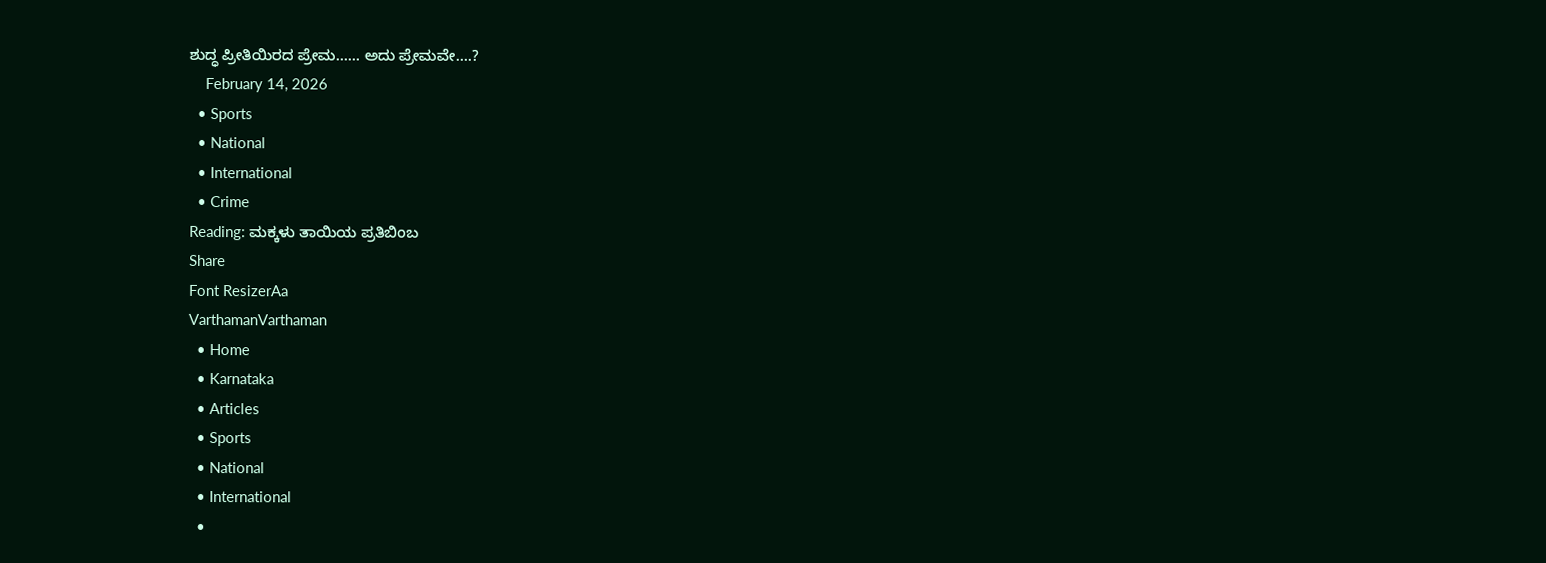ಶುದ್ಧ ಪ್ರೀತಿಯಿರದ ಪ್ರೇಮ…… ಅದು ಪ್ರೇಮವೇ….?
    February 14, 2026
  • Sports
  • National
  • International
  • Crime
Reading: ಮಕ್ಕಳು ತಾಯಿಯ ಪ್ರತಿಬಿಂಬ
Share
Font ResizerAa
VarthamanVarthaman
  • Home
  • Karnataka
  • Articles
  • Sports
  • National
  • International
  •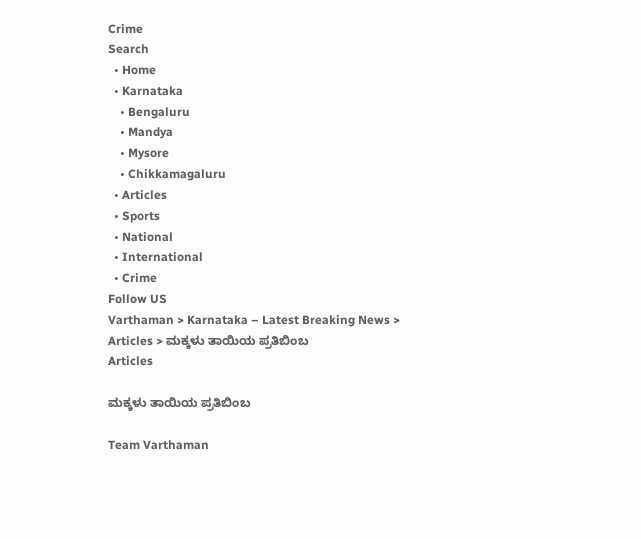Crime
Search
  • Home
  • Karnataka
    • Bengaluru
    • Mandya
    • Mysore
    • Chikkamagaluru
  • Articles
  • Sports
  • National
  • International
  • Crime
Follow US
Varthaman > Karnataka – Latest Breaking News > Articles > ಮಕ್ಕಳು ತಾಯಿಯ ಪ್ರತಿಬಿಂಬ
Articles

ಮಕ್ಕಳು ತಾಯಿಯ ಪ್ರತಿಬಿಂಬ

Team Varthaman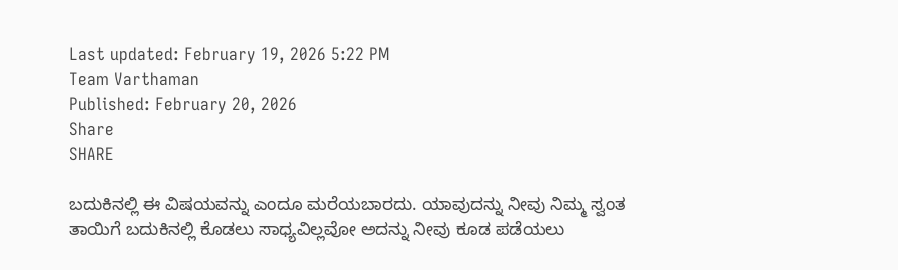Last updated: February 19, 2026 5:22 PM
Team Varthaman
Published: February 20, 2026
Share
SHARE

ಬದುಕಿನಲ್ಲಿ ಈ ವಿಷಯವನ್ನು ಎಂದೂ ಮರೆಯಬಾರದು. ಯಾವುದನ್ನು ನೀವು ನಿಮ್ಮ ಸ್ವಂತ ತಾಯಿಗೆ ಬದುಕಿನಲ್ಲಿ ಕೊಡಲು ಸಾಧ್ಯವಿಲ್ಲವೋ ಅದನ್ನು ನೀವು ಕೂಡ ಪಡೆಯಲು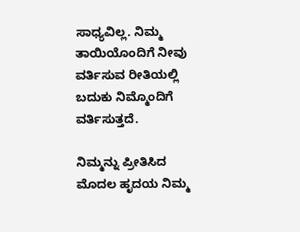ಸಾಧ್ಯವಿಲ್ಲ. ನಿಮ್ಮ ತಾಯಿಯೊಂದಿಗೆ ನೀವು ವರ್ತಿಸುವ ರೀತಿಯಲ್ಲಿ ಬದುಕು ನಿಮ್ಮೊಂದಿಗೆ ವರ್ತಿಸುತ್ತದೆ.

ನಿಮ್ಮನ್ನು ಪ್ರೀತಿಸಿದ ಮೊದಲ ಹೃದಯ ನಿಮ್ಮ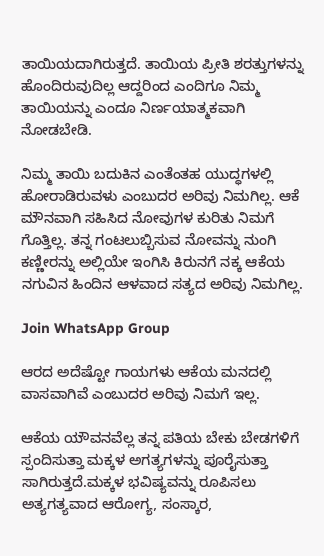ತಾಯಿಯದಾಗಿರುತ್ತದೆ. ತಾಯಿಯ ಪ್ರೀತಿ ಶರತ್ತುಗಳನ್ನು ಹೊಂದಿರುವುದಿಲ್ಲ ಆದ್ದರಿಂದ ಎಂದಿಗೂ ನಿಮ್ಮ ತಾಯಿಯನ್ನು ಎಂದೂ ನಿರ್ಣಯಾತ್ಮಕವಾಗಿ ನೋಡಬೇಡಿ.

ನಿಮ್ಮ ತಾಯಿ ಬದುಕಿನ ಎಂತೆಂತಹ ಯುದ್ಧಗಳಲ್ಲಿ ಹೋರಾಡಿರುವಳು ಎಂಬುದರ ಅರಿವು ನಿಮಗಿಲ್ಲ. ಆಕೆ ಮೌನವಾಗಿ ಸಹಿಸಿದ ನೋವುಗಳ ಕುರಿತು ನಿಮಗೆ ಗೊತ್ತಿಲ್ಲ. ತನ್ನ ಗಂಟಲುಬ್ಬಿಸುವ ನೋವನ್ನು ನುಂಗಿ ಕಣ್ಣೀರನ್ನು ಅಲ್ಲಿಯೇ ಇಂಗಿಸಿ ಕಿರುನಗೆ ನಕ್ಕ ಆಕೆಯ ನಗುವಿನ ಹಿಂದಿನ ಆಳವಾದ ಸತ್ಯದ ಅರಿವು ನಿಮಗಿಲ್ಲ.

Join WhatsApp Group

ಆರದ ಅದೆಷ್ಟೋ ಗಾಯಗಳು ಆಕೆಯ ಮನದಲ್ಲಿ ವಾಸವಾಗಿವೆ ಎಂಬುದರ ಅರಿವು ನಿಮಗೆ ಇಲ್ಲ.

ಆಕೆಯ ಯೌವನವೆಲ್ಲ ತನ್ನ ಪತಿಯ ಬೇಕು ಬೇಡಗಳಿಗೆ ಸ್ಪಂದಿಸುತ್ತಾ ಮಕ್ಕಳ ಅಗತ್ಯಗಳನ್ನು ಪೂರೈಸುತ್ತಾ ಸಾಗಿರುತ್ತದೆ.ಮಕ್ಕಳ ಭವಿಷ್ಯವನ್ನು ರೂಪಿಸಲು ಅತ್ಯಗತ್ಯವಾದ ಆರೋಗ್ಯ, ಸಂಸ್ಕಾರ,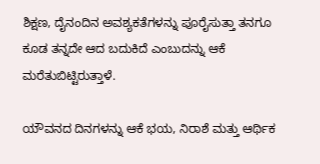ಶಿಕ್ಷಣ, ದೈನಂದಿನ ಅವಶ್ಯಕತೆಗಳನ್ನು ಪೂರೈಸುತ್ತಾ ತನಗೂ ಕೂಡ ತನ್ನದೇ ಆದ ಬದುಕಿದೆ ಎಂಬುದನ್ನು ಆಕೆ ಮರೆತುಬಿಟ್ಟಿರುತ್ತಾಳೆ.

ಯೌವನದ ದಿನಗಳನ್ನು ಆಕೆ ಭಯ, ನಿರಾಶೆ ಮತ್ತು ಆರ್ಥಿಕ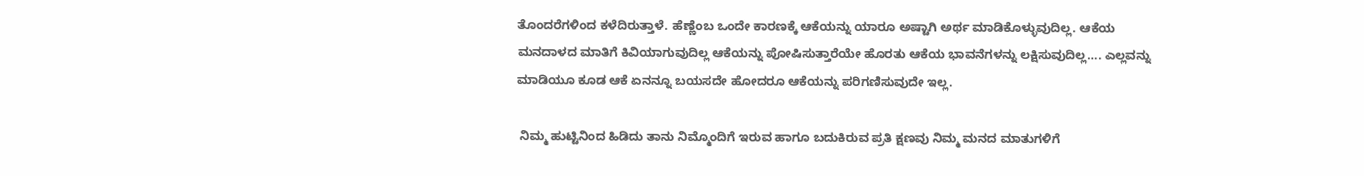ತೊಂದರೆಗಳಿಂದ ಕಳೆದಿರುತ್ತಾಳೆ. ಹೆಣ್ಣೆಂಬ ಒಂದೇ ಕಾರಣಕ್ಕೆ ಆಕೆಯನ್ನು ಯಾರೂ ಅಷ್ಟಾಗಿ ಅರ್ಥ ಮಾಡಿಕೊಳ್ಳುವುದಿಲ್ಲ. ಆಕೆಯ ಮನದಾಳದ ಮಾತಿಗೆ ಕಿವಿಯಾಗುವುದಿಲ್ಲ ಆಕೆಯನ್ನು ಪೋಷಿಸುತ್ತಾರೆಯೇ ಹೊರತು ಆಕೆಯ ಭಾವನೆಗಳನ್ನು ಲಕ್ಷಿಸುವುದಿಲ್ಲ…. ಎಲ್ಲವನ್ನು ಮಾಡಿಯೂ ಕೂಡ ಆಕೆ ಏನನ್ನೂ ಬಯಸದೇ ಹೋದರೂ ಆಕೆಯನ್ನು ಪರಿಗಣಿಸುವುದೇ ಇಲ್ಲ.

 ನಿಮ್ಮ ಹುಟ್ಟಿನಿಂದ ಹಿಡಿದು ತಾನು ನಿಮ್ಮೊಂದಿಗೆ ಇರುವ ಹಾಗೂ ಬದುಕಿರುವ ಪ್ರತಿ ಕ್ಷಣವು ನಿಮ್ಮ ಮನದ ಮಾತುಗಳಿಗೆ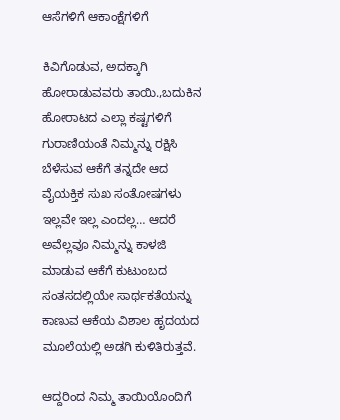ಆಸೆಗಳಿಗೆ ಆಕಾಂಕ್ಷೆಗಳಿಗೆ

ಕಿವಿಗೊಡುವ, ಅದಕ್ಕಾಗಿ ಹೋರಾಡುವವರು ತಾಯಿ.,ಬದುಕಿನ ಹೋರಾಟದ ಎಲ್ಲಾ ಕಷ್ಟಗಳಿಗೆ ಗುರಾಣಿಯಂತೆ ನಿಮ್ಮನ್ನು ರಕ್ಷಿಸಿ ಬೆಳೆಸುವ ಆಕೆಗೆ ತನ್ನದೇ ಆದ ವೈಯಕ್ತಿಕ ಸುಖ ಸಂತೋಷಗಳು ಇಲ್ಲವೇ ಇಲ್ಲ ಎಂದಲ್ಲ… ಆದರೆ ಅವೆಲ್ಲವೂ ನಿಮ್ಮನ್ನು ಕಾಳಜಿ ಮಾಡುವ ಆಕೆಗೆ ಕುಟುಂಬದ ಸಂತಸದಲ್ಲಿಯೇ ಸಾರ್ಥಕತೆಯನ್ನು ಕಾಣುವ ಆಕೆಯ ವಿಶಾಲ ಹೃದಯದ ಮೂಲೆಯಲ್ಲಿ ಅಡಗಿ ಕುಳಿತಿರುತ್ತವೆ.

ಆದ್ದರಿಂದ ನಿಮ್ಮ ತಾಯಿಯೊಂದಿಗೆ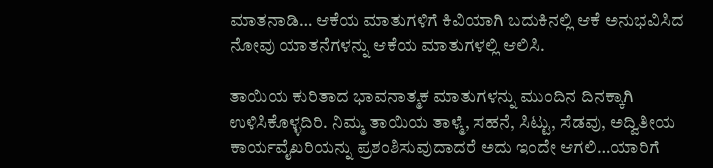ಮಾತನಾಡಿ… ಆಕೆಯ ಮಾತುಗಳಿಗೆ ಕಿವಿಯಾಗಿ ಬದುಕಿನಲ್ಲಿ ಆಕೆ ಅನುಭವಿಸಿದ ನೋವು ಯಾತನೆಗಳನ್ನು ಆಕೆಯ ಮಾತುಗಳಲ್ಲಿ ಆಲಿಸಿ.

ತಾಯಿಯ ಕುರಿತಾದ ಭಾವನಾತ್ಮಕ ಮಾತುಗಳನ್ನು ಮುಂದಿನ ದಿನಕ್ಕಾಗಿ ಉಳಿಸಿಕೊಳ್ಳದಿರಿ. ನಿಮ್ಮ ತಾಯಿಯ ತಾಳ್ಮೆ, ಸಹನೆ, ಸಿಟ್ಟು, ಸೆಡವು, ಅದ್ವಿತೀಯ ಕಾರ್ಯವೈಖರಿಯನ್ನು ಪ್ರಶಂಶಿಸುವುದಾದರೆ ಅದು ಇಂದೇ ಆಗಲಿ…ಯಾರಿಗೆ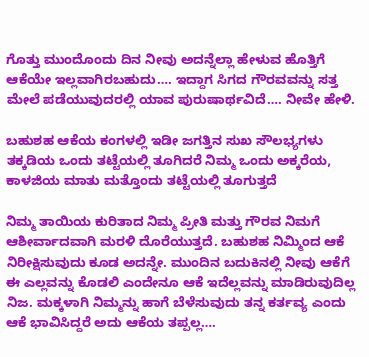ಗೊತ್ತು ಮುಂದೊಂದು ದಿನ ನೀವು ಅದನ್ನೆಲ್ಲಾ ಹೇಳುವ ಹೊತ್ತಿಗೆ ಆಕೆಯೇ ಇಲ್ಲವಾಗಿರಬಹುದು…. ಇದ್ದಾಗ ಸಿಗದ ಗೌರವವನ್ನು ಸತ್ತ ಮೇಲೆ ಪಡೆಯುವುದರಲ್ಲಿ ಯಾವ ಪುರುಷಾರ್ಥವಿದೆ…. ನೀವೇ ಹೇಳಿ.

ಬಹುಶಹ ಆಕೆಯ ಕಂಗಳಲ್ಲಿ ಇಡೀ ಜಗತ್ತಿನ ಸುಖ ಸೌಲಭ್ಯಗಳು ತಕ್ಕಡಿಯ ಒಂದು ತಟ್ಟೆಯಲ್ಲಿ ತೂಗಿದರೆ ನಿಮ್ಮ ಒಂದು ಅಕ್ಕರೆಯ, ಕಾಳಜಿಯ ಮಾತು ಮತ್ತೊಂದು ತಟ್ಟೆಯಲ್ಲಿ ತೂಗುತ್ತದೆ

ನಿಮ್ಮ ತಾಯಿಯ ಕುರಿತಾದ ನಿಮ್ಮ ಪ್ರೀತಿ ಮತ್ತು ಗೌರವ ನಿಮಗೆ ಆಶೀರ್ವಾದವಾಗಿ ಮರಳಿ ದೊರೆಯುತ್ತದೆ. ಬಹುಶಹ ನಿಮ್ಮಿಂದ ಆಕೆ ನಿರೀಕ್ಷಿಸುವುದು ಕೂಡ ಅದನ್ನೇ. ಮುಂದಿನ ಬದುಕಿನಲ್ಲಿ ನೀವು ಆಕೆಗೆ ಈ ಎಲ್ಲವನ್ನು ಕೊಡಲಿ ಎಂದೇನೂ ಆಕೆ ಇದೆಲ್ಲವನ್ನು ಮಾಡಿರುವುದಿಲ್ಲ ನಿಜ. ಮಕ್ಕಳಾಗಿ ನಿಮ್ಮನ್ನು ಹಾಗೆ ಬೆಳೆಸುವುದು ತನ್ನ ಕರ್ತವ್ಯ ಎಂದು ಆಕೆ ಭಾವಿಸಿದ್ದರೆ ಅದು ಆಕೆಯ ತಪ್ಪಲ್ಲ….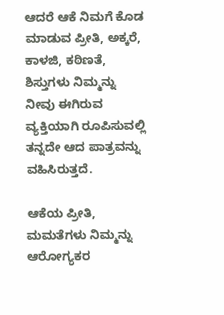ಆದರೆ ಆಕೆ ನಿಮಗೆ ಕೊಡ ಮಾಡುವ ಪ್ರೀತಿ, ಅಕ್ಕರೆ, ಕಾಳಜಿ, ಕಠಿಣತೆ, ಶಿಸ್ತುಗಳು ನಿಮ್ಮನ್ನು ನೀವು ಈಗಿರುವ ವ್ಯಕ್ತಿಯಾಗಿ ರೂಪಿಸುವಲ್ಲಿ ತನ್ನದೇ ಆದ ಪಾತ್ರವನ್ನು ವಹಿಸಿರುತ್ತದೆ.

ಆಕೆಯ ಪ್ರೀತಿ, ಮಮತೆಗಳು ನಿಮ್ಮನ್ನು ಆರೋಗ್ಯಕರ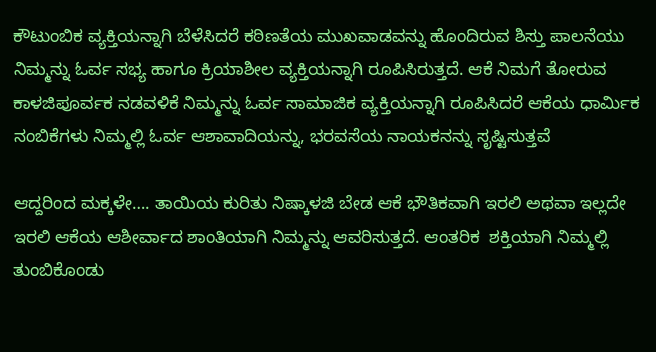ಕೌಟುಂಬಿಕ ವ್ಯಕ್ತಿಯನ್ನಾಗಿ ಬೆಳೆಸಿದರೆ ಕಠಿಣತೆಯ ಮುಖವಾಡವನ್ನು ಹೊಂದಿರುವ ಶಿಸ್ತು ಪಾಲನೆಯು ನಿಮ್ಮನ್ನು ಓರ್ವ ಸಭ್ಯ ಹಾಗೂ ಕ್ರಿಯಾಶೀಲ ವ್ಯಕ್ತಿಯನ್ನಾಗಿ ರೂಪಿಸಿರುತ್ತದೆ. ಆಕೆ ನಿಮಗೆ ತೋರುವ ಕಾಳಜಿಪೂರ್ವಕ ನಡವಳಿಕೆ ನಿಮ್ಮನ್ನು ಓರ್ವ ಸಾಮಾಜಿಕ ವ್ಯಕ್ತಿಯನ್ನಾಗಿ ರೂಪಿಸಿದರೆ ಆಕೆಯ ಧಾರ್ಮಿಕ ನಂಬಿಕೆಗಳು ನಿಮ್ಮಲ್ಲಿ ಓರ್ವ ಆಶಾವಾದಿಯನ್ನು, ಭರವಸೆಯ ನಾಯಕನನ್ನು ಸೃಷ್ಟಿಸುತ್ತವೆ

ಆದ್ದರಿಂದ ಮಕ್ಕಳೇ…. ತಾಯಿಯ ಕುರಿತು ನಿಷ್ಕಾಳಜಿ ಬೇಡ ಆಕೆ ಭೌತಿಕವಾಗಿ ಇರಲಿ ಅಥವಾ ಇಲ್ಲದೇ ಇರಲಿ ಆಕೆಯ ಆಶೀರ್ವಾದ ಶಾಂತಿಯಾಗಿ ನಿಮ್ಮನ್ನು ಆವರಿಸುತ್ತದೆ. ಆಂತರಿಕ  ಶಕ್ತಿಯಾಗಿ ನಿಮ್ಮಲ್ಲಿ ತುಂಬಿಕೊಂಡು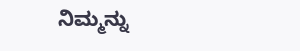ನಿಮ್ಮನ್ನು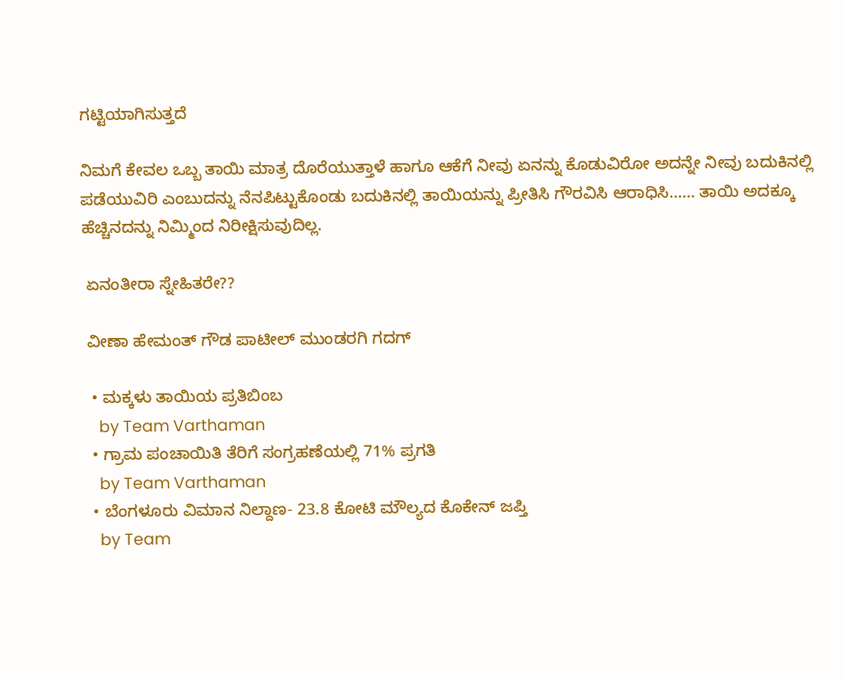ಗಟ್ಟಿಯಾಗಿಸುತ್ತದೆ

ನಿಮಗೆ ಕೇವಲ ಒಬ್ಬ ತಾಯಿ ಮಾತ್ರ ದೊರೆಯುತ್ತಾಳೆ ಹಾಗೂ ಆಕೆಗೆ ನೀವು ಏನನ್ನು ಕೊಡುವಿರೋ ಅದನ್ನೇ ನೀವು ಬದುಕಿನಲ್ಲಿ ಪಡೆಯುವಿರಿ ಎಂಬುದನ್ನು ನೆನಪಿಟ್ಟುಕೊಂಡು ಬದುಕಿನಲ್ಲಿ ತಾಯಿಯನ್ನು ಪ್ರೀತಿಸಿ ಗೌರವಿಸಿ ಆರಾಧಿಸಿ…… ತಾಯಿ ಅದಕ್ಕೂ ಹೆಚ್ಚಿನದನ್ನು ನಿಮ್ಮಿಂದ ನಿರೀಕ್ಷಿಸುವುದಿಲ್ಲ.

 ಏನಂತೀರಾ ಸ್ನೇಹಿತರೇ??

 ವೀಣಾ ಹೇಮಂತ್ ಗೌಡ ಪಾಟೀಲ್ ಮುಂಡರಗಿ ಗದಗ್

  • ಮಕ್ಕಳು ತಾಯಿಯ ಪ್ರತಿಬಿಂಬ
    by Team Varthaman
  • ಗ್ರಾಮ ಪಂಚಾಯಿತಿ ತೆರಿಗೆ ಸಂಗ್ರಹಣೆಯಲ್ಲಿ 71% ಪ್ರಗತಿ
    by Team Varthaman
  • ಬೆಂಗಳೂರು ವಿಮಾನ ನಿಲ್ದಾಣ- 23.8 ಕೋಟಿ ಮೌಲ್ಯದ ಕೊಕೇನ್ ಜಪ್ತಿ
    by Team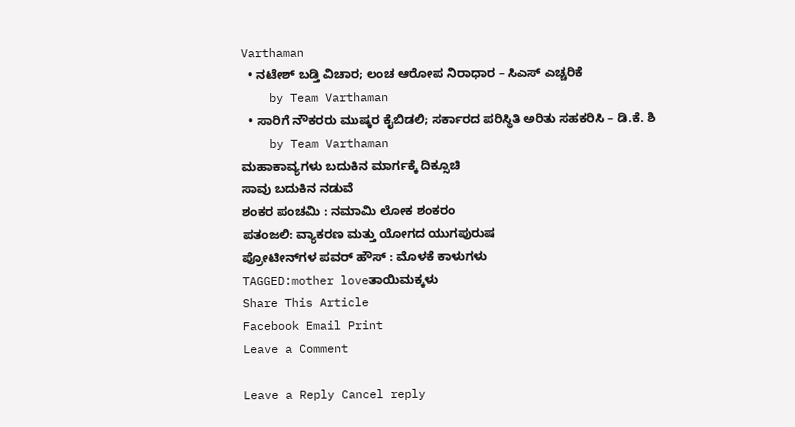Varthaman
  • ನಟೇಶ್ ಬಡ್ತಿ ವಿಚಾರ; ಲಂಚ ಆರೋಪ ನಿರಾಧಾರ – ಸಿಎಸ್ ಎಚ್ಚರಿಕೆ
    by Team Varthaman
  • ಸಾರಿಗೆ ನೌಕರರು ಮುಷ್ಕರ ಕೈಬಿಡಲಿ; ಸರ್ಕಾರದ ಪರಿಸ್ಥಿತಿ ಅರಿತು ಸಹಕರಿಸಿ – ಡಿ.ಕೆ. ಶಿ
    by Team Varthaman
ಮಹಾಕಾವ್ಯಗಳು ಬದುಕಿನ ಮಾರ್ಗಕ್ಕೆ ದಿಕ್ಸೂಚಿ
ಸಾವು ಬದುಕಿನ ನಡುವೆ
ಶಂಕರ ಪಂಚಮಿ : ನಮಾಮಿ ಲೋಕ ಶಂಕರಂ
ಪತಂಜಲಿ: ವ್ಯಾಕರಣ ಮತ್ತು ಯೋಗದ ಯುಗಪುರುಷ
ಪ್ರೋಟೀನ್‌ಗಳ ಪವರ್ ಹೌಸ್ : ಮೊಳಕೆ ಕಾಳುಗಳು
TAGGED:mother loveತಾಯಿಮಕ್ಕಳು
Share This Article
Facebook Email Print
Leave a Comment

Leave a Reply Cancel reply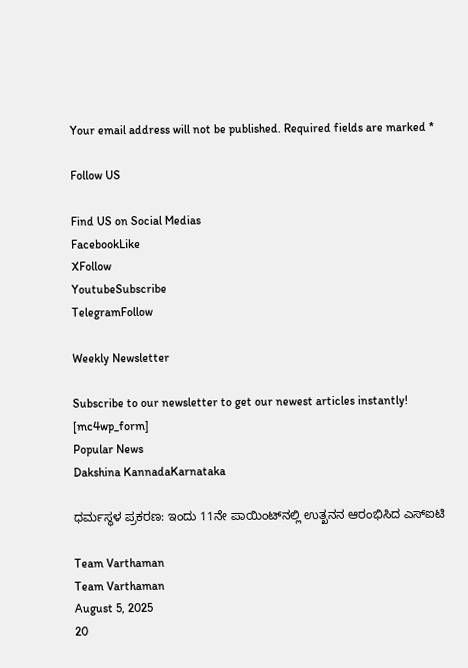Your email address will not be published. Required fields are marked *

Follow US

Find US on Social Medias
FacebookLike
XFollow
YoutubeSubscribe
TelegramFollow

Weekly Newsletter

Subscribe to our newsletter to get our newest articles instantly!
[mc4wp_form]
Popular News
Dakshina KannadaKarnataka

ಧರ್ಮಸ್ಥಳ ಪ್ರಕರಣ: ಇಂದು 11ನೇ ಪಾಯಿಂಟ್‌ನಲ್ಲಿ ಉತ್ಖನನ ಆರಂಭಿಸಿದ ಎಸ್‌ಐಟಿ

Team Varthaman
Team Varthaman
August 5, 2025
20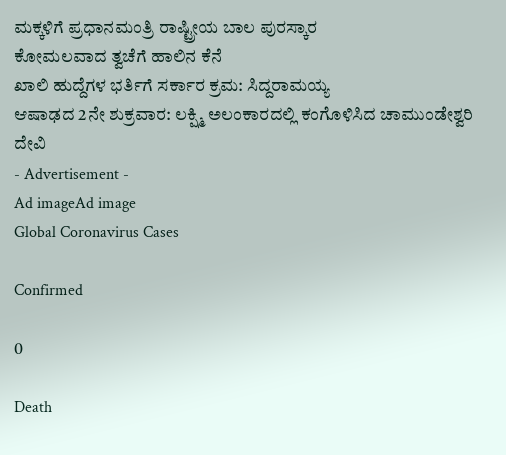ಮಕ್ಕಳಿಗೆ ಪ್ರಧಾನಮಂತ್ರಿ ರಾಷ್ಟ್ರೀಯ ಬಾಲ ಪುರಸ್ಕಾರ
ಕೋಮಲವಾದ ತ್ವಚೆಗೆ ಹಾಲಿನ ಕೆನೆ
ಖಾಲಿ ಹುದ್ದೆಗಳ ಭರ್ತಿಗೆ ಸರ್ಕಾರ ಕ್ರಮ: ಸಿದ್ದರಾಮಯ್ಯ
ಆಷಾಢದ 2ನೇ ಶುಕ್ರವಾರ: ಲಕ್ಷ್ಮಿ ಅಲಂಕಾರದಲ್ಲಿ ಕಂಗೊಳಿಸಿದ ಚಾಮುಂಡೇಶ್ವರಿ ದೇವಿ
- Advertisement -
Ad imageAd image
Global Coronavirus Cases

Confirmed

0

Death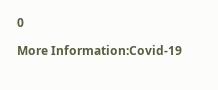0

More Information:Covid-19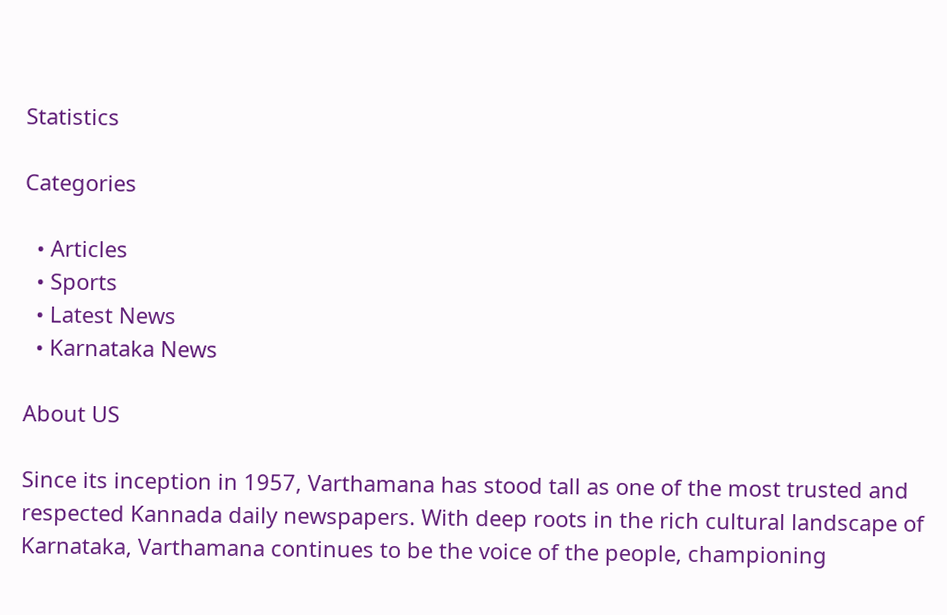Statistics

Categories

  • Articles
  • Sports
  • Latest News
  • Karnataka News

About US

Since its inception in 1957, Varthamana has stood tall as one of the most trusted and respected Kannada daily newspapers. With deep roots in the rich cultural landscape of Karnataka, Varthamana continues to be the voice of the people, championing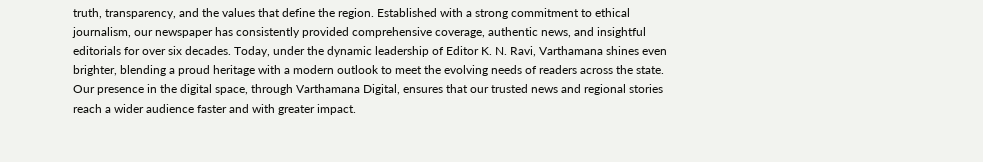truth, transparency, and the values that define the region. Established with a strong commitment to ethical journalism, our newspaper has consistently provided comprehensive coverage, authentic news, and insightful editorials for over six decades. Today, under the dynamic leadership of Editor K. N. Ravi, Varthamana shines even brighter, blending a proud heritage with a modern outlook to meet the evolving needs of readers across the state. Our presence in the digital space, through Varthamana Digital, ensures that our trusted news and regional stories reach a wider audience faster and with greater impact.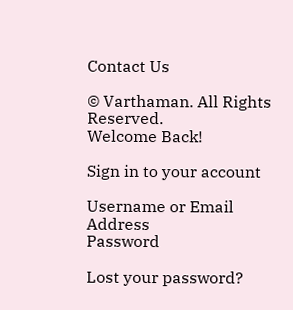Contact Us

© Varthaman. All Rights Reserved.
Welcome Back!

Sign in to your account

Username or Email Address
Password

Lost your password?